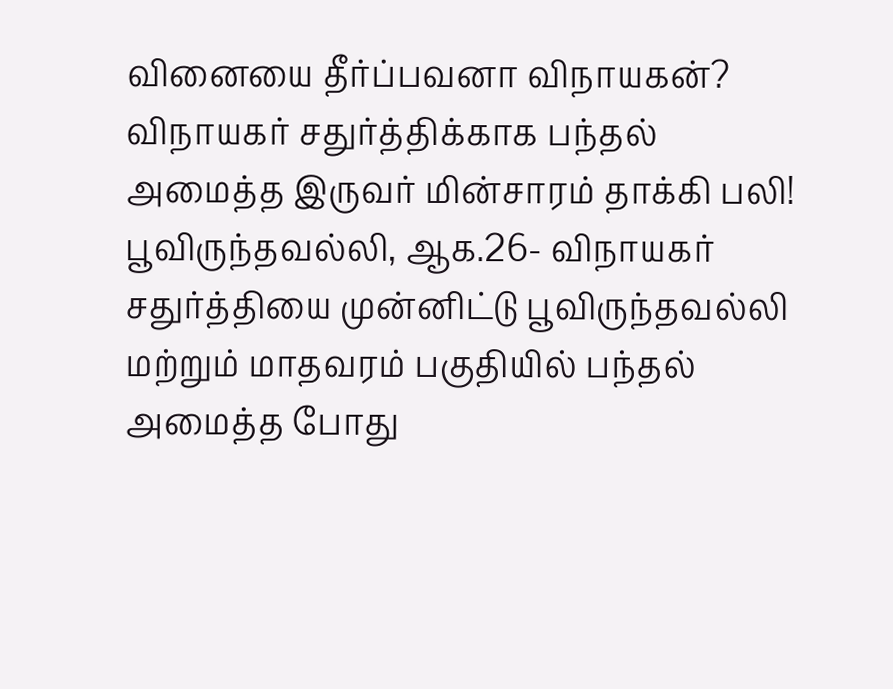வினையை தீர்ப்பவனா விநாயகன்? விநாயகர் சதுர்த்திக்காக பந்தல் அமைத்த இருவர் மின்சாரம் தாக்கி பலி!
பூவிருந்தவல்லி, ஆக.26- விநாயகர் சதுர்த்தியை முன்னிட்டு பூவிருந்தவல்லி மற்றும் மாதவரம் பகுதியில் பந்தல் அமைத்த போது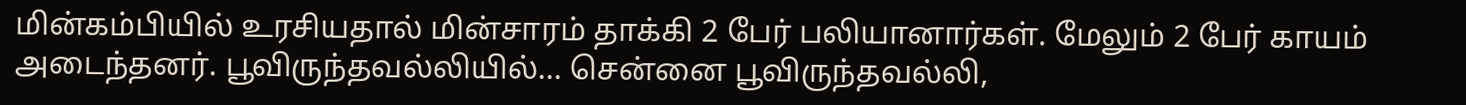மின்கம்பியில் உரசியதால் மின்சாரம் தாக்கி 2 பேர் பலியானார்கள். மேலும் 2 பேர் காயம் அடைந்தனர். பூவிருந்தவல்லியில்... சென்னை பூவிருந்தவல்லி,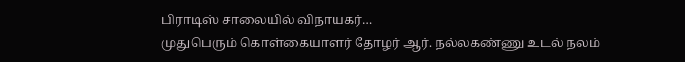பிராடிஸ் சாலையில் விநாயகர்…
முதுபெரும் கொள்கையாளர் தோழர் ஆர். நல்லகண்ணு உடல் நலம்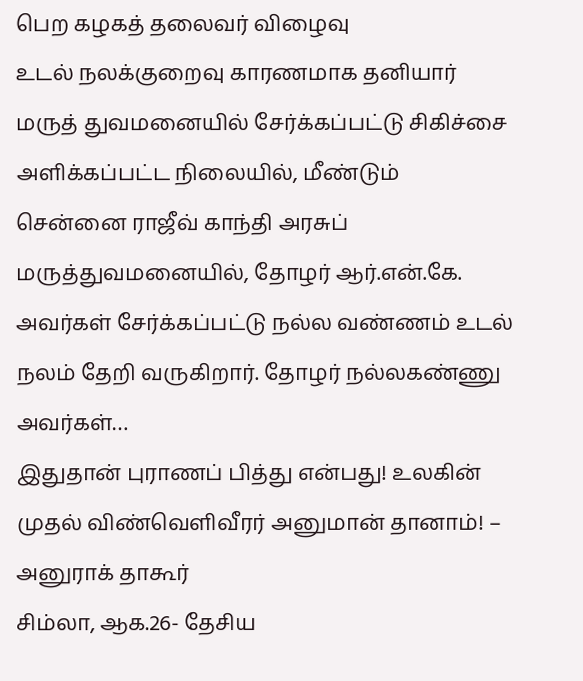பெற கழகத் தலைவர் விழைவு
உடல் நலக்குறைவு காரணமாக தனியார் மருத் துவமனையில் சேர்க்கப்பட்டு சிகிச்சை அளிக்கப்பட்ட நிலையில், மீண்டும் சென்னை ராஜீவ் காந்தி அரசுப் மருத்துவமனையில், தோழர் ஆர்.என்.கே. அவர்கள் சேர்க்கப்பட்டு நல்ல வண்ணம் உடல் நலம் தேறி வருகிறார். தோழர் நல்லகண்ணு அவர்கள்…
இதுதான் புராணப் பித்து என்பது! உலகின் முதல் விண்வெளிவீரர் அனுமான் தானாம்! – அனுராக் தாகூர்
சிம்லா, ஆக.26- தேசிய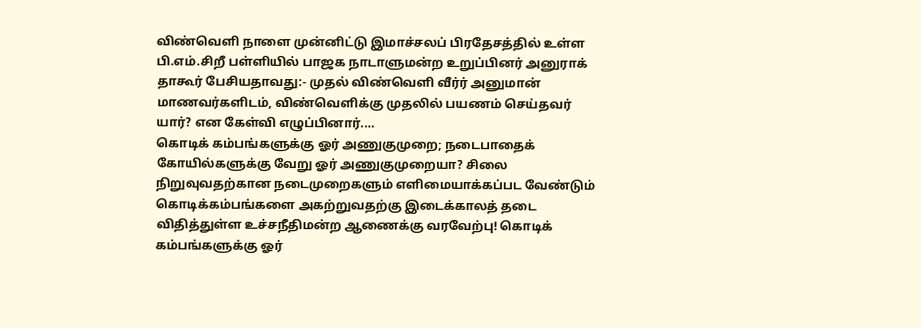விண்வெளி நாளை முன்னிட்டு இமாச்சலப் பிரதேசத்தில் உள்ள பி.எம்.சிறீ பள்ளியில் பாஜக நாடாளுமன்ற உறுப்பினர் அனுராக் தாகூர் பேசியதாவது:- முதல் விண்வெளி வீர்ர் அனுமான் மாணவர்களிடம், விண்வெளிக்கு முதலில் பயணம் செய்தவர் யார்? என கேள்வி எழுப்பினார்.…
கொடிக் கம்பங்களுக்கு ஓர் அணுகுமுறை; நடைபாதைக் கோயில்களுக்கு வேறு ஓர் அணுகுமுறையா? சிலை நிறுவுவதற்கான நடைமுறைகளும் எளிமையாக்கப்பட வேண்டும்
கொடிக்கம்பங்களை அகற்றுவதற்கு இடைக்காலத் தடை விதித்துள்ள உச்சநீதிமன்ற ஆணைக்கு வரவேற்பு! கொடிக் கம்பங்களுக்கு ஓர்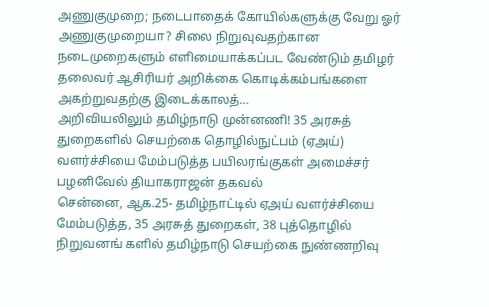அணுகுமுறை; நடைபாதைக் கோயில்களுக்கு வேறு ஓர் அணுகுமுறையா? சிலை நிறுவுவதற்கான நடைமுறைகளும் எளிமையாக்கப்பட வேண்டும் தமிழர் தலைவர் ஆசிரியர் அறிக்கை கொடிக்கம்பங்களை அகற்றுவதற்கு இடைக்காலத்…
அறிவியலிலும் தமிழ்நாடு முன்னணி! 35 அரசுத் துறைகளில் செயற்கை தொழில்நுட்பம் (ஏஅய்) வளர்ச்சியை மேம்படுத்த பயிலரங்குகள் அமைச்சர் பழனிவேல் தியாகராஜன் தகவல்
சென்னை, ஆக.25- தமிழ்நாட்டில் ஏஅய் வளர்ச்சியை மேம்படுத்த, 35 அரசுத் துறைகள், 38 புத்தொழில் நிறுவனங் களில் தமிழ்நாடு செயற்கை நுண்ணறிவு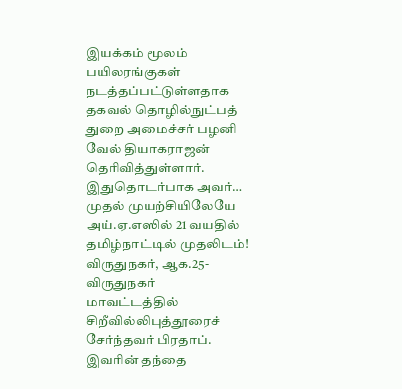இயக்கம் மூலம் பயிலரங்குகள் நடத்தப்பட்டுள்ளதாக தகவல் தொழில்நுட்பத் துறை அமைச்சர் பழனி வேல் தியாகராஜன் தெரிவித்துள்ளார். இதுதொடர்பாக அவர்…
முதல் முயற்சியிலேயே அய்.ஏ.எஸில் 21 வயதில் தமிழ்நாட்டில் முதலிடம்!
விருதுநகர், ஆக.25- விருதுநகர் மாவட்டத்தில் சிறீவில்லிபுத்தூரைச் சேர்ந்தவர் பிரதாப். இவரின் தந்தை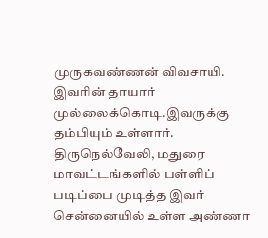முருகவண்ணன் விவசாயி. இவரின் தாயார் முல்லைக்கொடி.இவருக்கு தம்பியும் உள்ளார். திருநெல்வேலி, மதுரை மாவட்டங்களில் பள்ளிப் படிப்பை முடித்த இவர் சென்னையில் உள்ள அண்ணா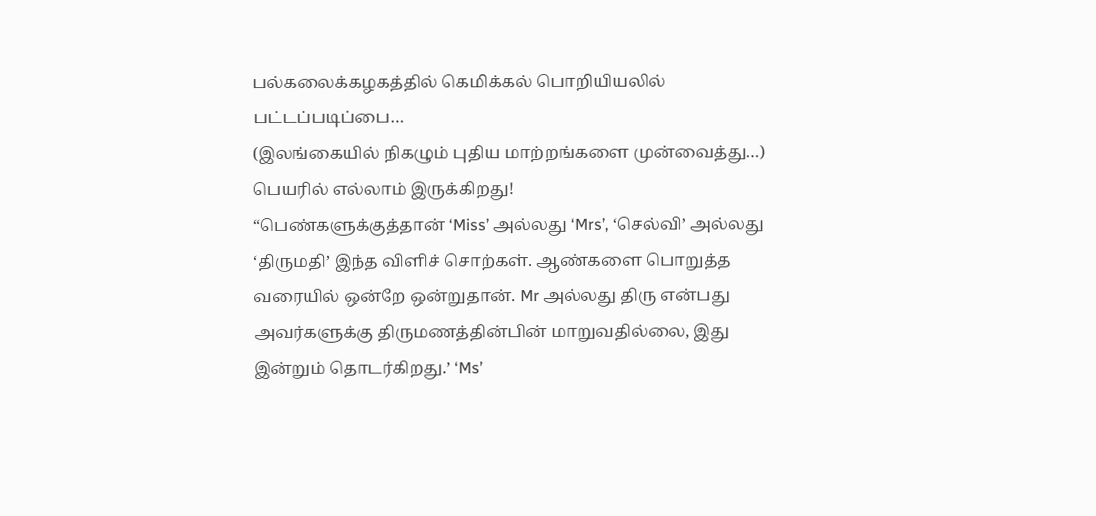பல்கலைக்கழகத்தில் கெமிக்கல் பொறியியலில் பட்டப்படிப்பை…
(இலங்கையில் நிகழும் புதிய மாற்றங்களை முன்வைத்து…) பெயரில் எல்லாம் இருக்கிறது!
“பெண்களுக்குத்தான் ‘Miss’ அல்லது ‘Mrs’, ‘செல்வி’ அல்லது ‘திருமதி’ இந்த விளிச் சொற்கள். ஆண்களை பொறுத்த வரையில் ஒன்றே ஒன்றுதான். Mr அல்லது திரு என்பது அவர்களுக்கு திருமணத்தின்பின் மாறுவதில்லை, இது இன்றும் தொடர்கிறது.’ ‘Ms’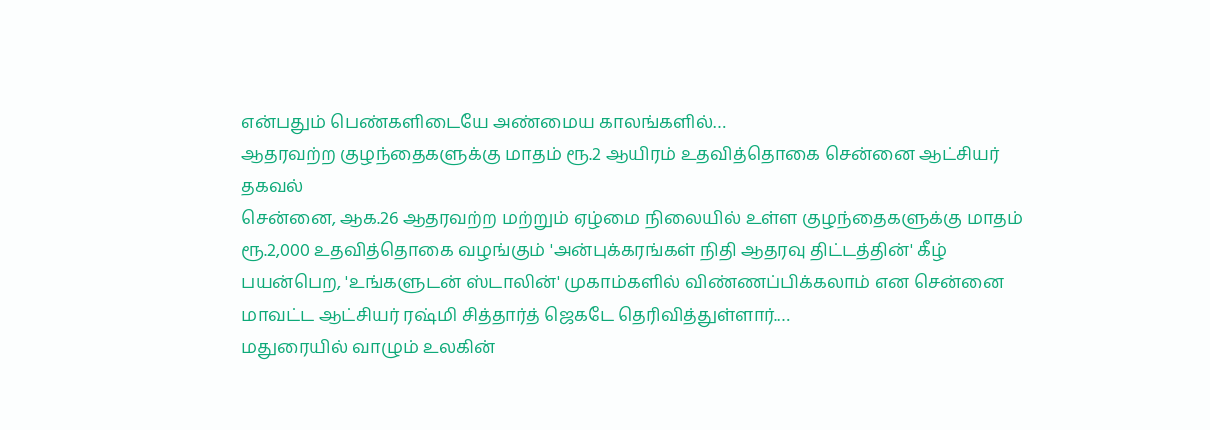என்பதும் பெண்களிடையே அண்மைய காலங்களில்…
ஆதரவற்ற குழந்தைகளுக்கு மாதம் ரூ.2 ஆயிரம் உதவித்தொகை சென்னை ஆட்சியர் தகவல்
சென்னை, ஆக.26 ஆதரவற்ற மற்றும் ஏழ்மை நிலையில் உள்ள குழந்தைகளுக்கு மாதம் ரூ.2,000 உதவித்தொகை வழங்கும் 'அன்புக்கரங்கள் நிதி ஆதரவு திட்டத்தின்' கீழ் பயன்பெற, 'உங்களுடன் ஸ்டாலின்' முகாம்களில் விண்ணப்பிக்கலாம் என சென்னை மாவட்ட ஆட்சியர் ரஷ்மி சித்தார்த் ஜெகடே தெரிவித்துள்ளார்.…
மதுரையில் வாழும் உலகின்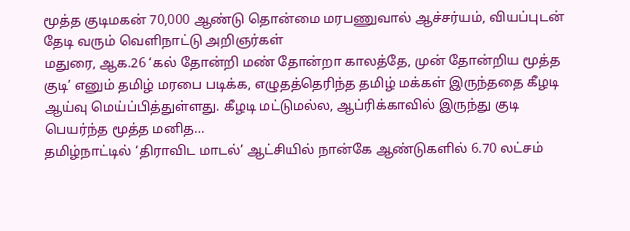மூத்த குடிமகன் 70,000 ஆண்டு தொன்மை மரபணுவால் ஆச்சர்யம், வியப்புடன் தேடி வரும் வெளிநாட்டு அறிஞர்கள்
மதுரை, ஆக.26 ‘கல் தோன்றி மண் தோன்றா காலத்தே, முன் தோன்றிய மூத்த குடி’ எனும் தமிழ் மரபை படிக்க, எழுதத்தெரிந்த தமிழ் மக்கள் இருந்ததை கீழடி ஆய்வு மெய்ப்பித்துள்ளது. கீழடி மட்டுமல்ல, ஆப்ரிக்காவில் இருந்து குடி பெயர்ந்த மூத்த மனித…
தமிழ்நாட்டில் ‘திராவிட மாடல்’ ஆட்சியில் நான்கே ஆண்டுகளில் 6.70 லட்சம்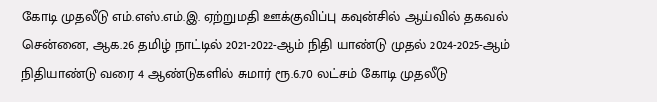கோடி முதலீடு எம்.எஸ்.எம்.இ. ஏற்றுமதி ஊக்குவிப்பு கவுன்சில் ஆய்வில் தகவல்
சென்னை, ஆக.26 தமிழ் நாட்டில் 2021-2022-ஆம் நிதி யாண்டு முதல் 2024-2025-ஆம் நிதியாண்டு வரை 4 ஆண்டுகளில் சுமார் ரூ.6.70 லட்சம் கோடி முதலீடு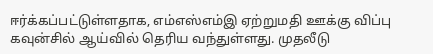ஈர்க்கப்பட்டுள்ளதாக, எம்எஸ்எம்இ ஏற்றுமதி ஊக்கு விப்பு கவுன்சில் ஆய்வில் தெரிய வந்துள்ளது. முதலீடு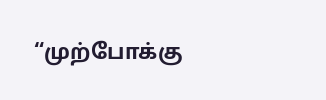“முற்போக்கு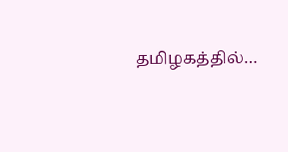தமிழகத்தில்…